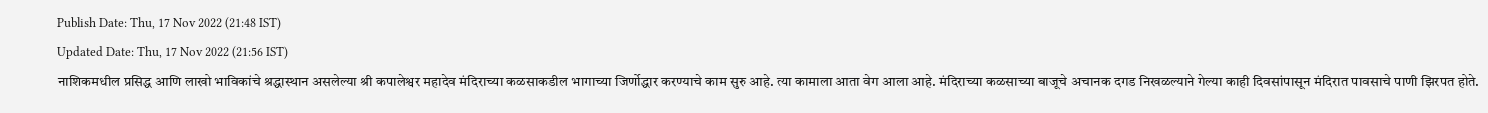Publish Date: Thu, 17 Nov 2022 (21:48 IST)
Updated Date: Thu, 17 Nov 2022 (21:56 IST)
नाशिकमधील प्रसिद्ध आणि लाखो भाविकांचे श्रद्धास्थान असलेल्या श्री कपालेश्वर महादेव मंदिराच्या कळसाकडील भागाच्या जिर्णोद्धार करण्याचे काम सुरु आहे. त्या कामाला आता वेग आला आहे. मंदिराच्या कळसाच्या बाजूचे अचानक दगड निखळल्याने गेल्या काही दिवसांपासून मंदिरात पावसाचे पाणी झिरपत होते.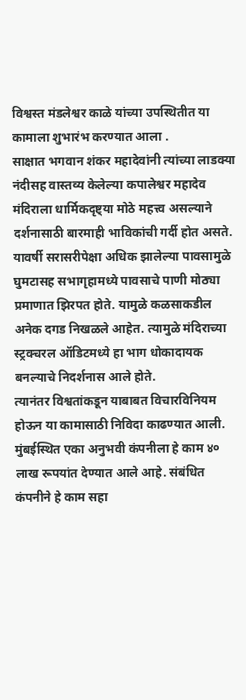विश्वस्त मंडलेश्वर काळे यांच्या उपस्थितीत या कामाला शुभारंभ करण्यात आला .
साक्षात भगवान शंकर महादेवांनी त्यांच्या लाडक्या नंदीसह वास्तव्य केलेल्या कपालेश्वर महादेव मंदिराला धार्मिकदृष्ट्या मोठे महत्त्व असल्याने दर्शनासाठी बारमाही भाविकांची गर्दी होत असते. यावर्षी सरासरीपेक्षा अधिक झालेल्या पावसामुळे घुमटासह सभागृहामध्ये पावसाचे पाणी मोठ्या प्रमाणात झिरपत होते. यामुळे कळसाकडील अनेक दगड निखळले आहेत. त्यामुळे मंदिराच्या स्ट्रक्चरल ऑडिटमध्ये हा भाग धोकादायक बनल्याचे निदर्शनास आले होते.
त्यानंतर विश्वतांकडून याबाबत विचारविनियम होऊन या कामासाठी निविदा काढण्यात आली. मुंबईस्थित एका अनुभवी कंपनीला हे काम ४० लाख रूपयांत देण्यात आले आहे. संबंधित कंपनीने हे काम सहा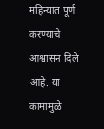महिन्यात पूर्ण करण्याचे आश्वासन दिले आहे. या कामामुळे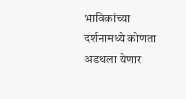भाविकांच्या दर्शनामध्ये कोणता अडथला येणार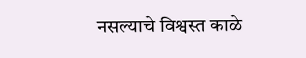नसल्याचे विश्वस्त काळे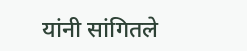यांनी सांगितले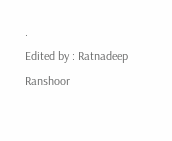.
Edited by : Ratnadeep Ranshoor